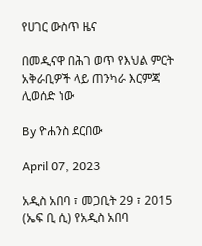የሀገር ውስጥ ዜና

በመዲናዋ በሕገ ወጥ የእህል ምርት አቅራቢዎች ላይ ጠንካራ እርምጃ ሊወሰድ ነው

By ዮሐንስ ደርበው

April 07, 2023

አዲስ አበባ ፣ መጋቢት 29 ፣ 2015 (ኤፍ ቢ ሲ) የአዲስ አበባ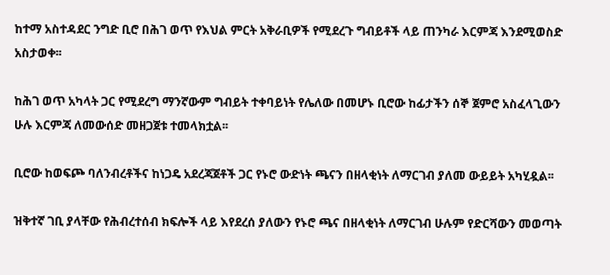ከተማ አስተዳደር ንግድ ቢሮ በሕገ ወጥ የእህል ምርት አቅራቢዎች የሚደረጉ ግብይቶች ላይ ጠንካራ እርምጃ እንደሚወስድ አስታወቀ፡፡

ከሕገ ወጥ አካላት ጋር የሚደረግ ማንኛውም ግብይት ተቀባይነት የሌለው በመሆኑ ቢሮው ከፊታችን ሰኞ ጀምሮ አስፈላጊውን ሁሉ እርምጃ ለመውሰድ መዘጋጀቱ ተመላክቷል፡፡

ቢሮው ከወፍጮ ባለንብረቶችና ከነጋዴ አደረጃጀቶች ጋር የኑሮ ውድነት ጫናን በዘላቂነት ለማርገብ ያለመ ውይይት አካሂዷል፡፡

ዝቅተኛ ገቢ ያላቸው የሕብረተሰብ ክፍሎች ላይ እየደረሰ ያለውን የኑሮ ጫና በዘላቂነት ለማርገብ ሁሉም የድርሻውን መወጣት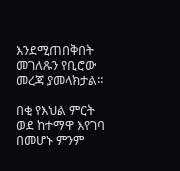እንደሚጠበቅበት መገለጹን የቢሮው መረጃ ያመላክታል፡፡

በቂ የእህል ምርት ወደ ከተማዋ እየገባ በመሆኑ ምንም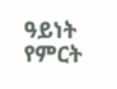ዓይነት የምርት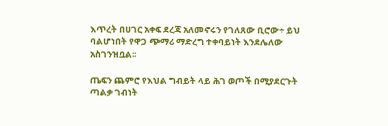እጥረት በሀገር አቀፍ ደረጃ አለመኖሩን የገለጸው ቢሮው÷ ይህ ባልሆነበት የዋጋ ጭማሪ ማድረግ ተቀባይነት እንደሌለው አስገንዝቧል፡፡

ጤፍን ጨምሮ የእህል ግብይት ላይ ሕገ ወጦች በሚያደርጉት ጣልቃ ገብነት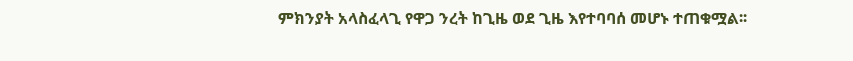ምክንያት አላስፈላጊ የዋጋ ንረት ከጊዜ ወደ ጊዜ እየተባባሰ መሆኑ ተጠቁሟል፡፡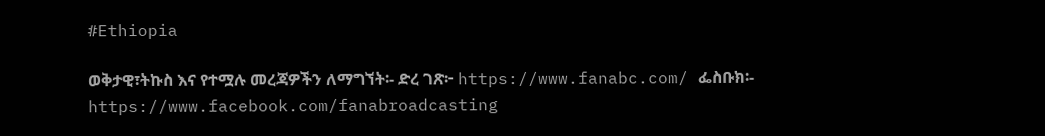#Ethiopia

ወቅታዊ፣ትኩስ እና የተሟሉ መረጃዎችን ለማግኘት፡- ድረ ገጽ፦ https://www.fanabc.com/ ፌስቡክ፡- https://www.facebook.com/fanabroadcasting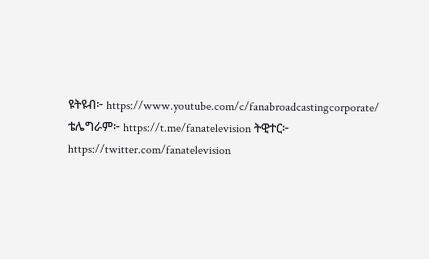ዩትዩብ፦ https://www.youtube.com/c/fanabroadcastingcorporate/ ቴሌግራም፦ https://t.me/fanatelevision ትዊተር፦ https://twitter.com/fanatelevision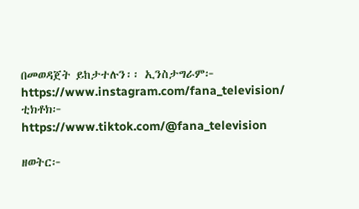በመወዳጀት ይከታተሉን፡፡ ኢንስታግራም፦ https://www.instagram.com/fana_television/ ቲክቶክ፦ https://www.tiktok.com/@fana_television

ዘወትር፦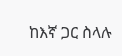ከእኛ ጋር ስላሉ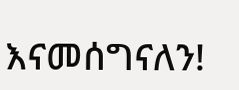እናመሰግናለን!